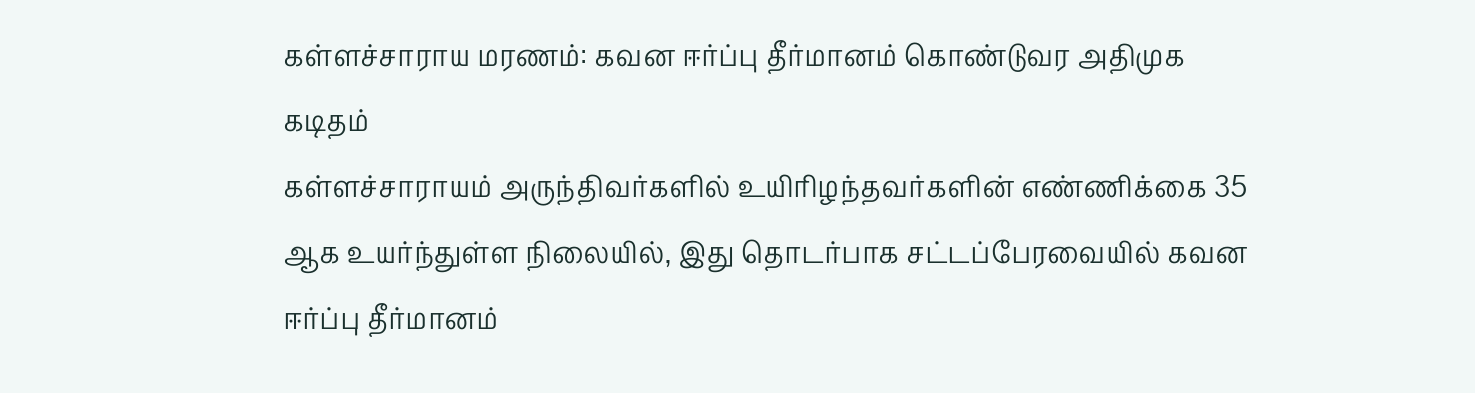கள்ளச்சாராய மரணம்: கவன ஈர்ப்பு தீர்மானம் கொண்டுவர அதிமுக கடிதம்
கள்ளச்சாராயம் அருந்திவர்களில் உயிரிழந்தவர்களின் எண்ணிக்கை 35 ஆக உயர்ந்துள்ள நிலையில், இது தொடர்பாக சட்டப்பேரவையில் கவன ஈர்ப்பு தீர்மானம்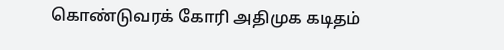கொண்டுவரக் கோரி அதிமுக கடிதம்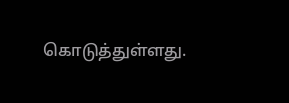கொடுத்துள்ளது.